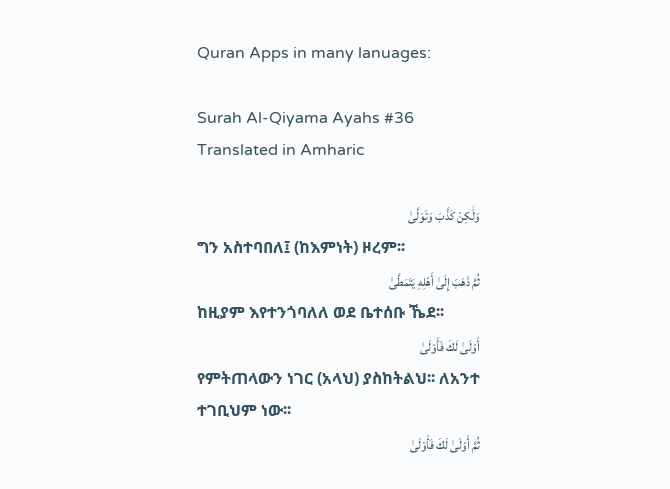Quran Apps in many lanuages:

Surah Al-Qiyama Ayahs #36 Translated in Amharic

وَلَٰكِنْ كَذَّبَ وَتَوَلَّىٰ
ግን አስተባበለ፤ (ከእምነት) ዞረም፡፡
ثُمَّ ذَهَبَ إِلَىٰ أَهْلِهِ يَتَمَطَّىٰ
ከዚያም እየተንጎባለለ ወደ ቤተሰቡ ኼደ፡፡
أَوْلَىٰ لَكَ فَأَوْلَىٰ
የምትጠላውን ነገር (አላህ) ያስከትልህ፡፡ ለአንተ ተገቢህም ነው፡፡
ثُمَّ أَوْلَىٰ لَكَ فَأَوْلَىٰ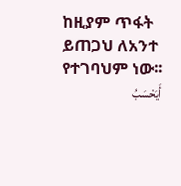ከዚያም ጥፋት ይጠጋህ ለአንተ የተገባህም ነው፡፡
أَيَحْسَبُ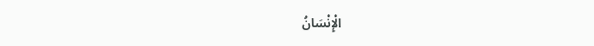الْإِنْسَانُ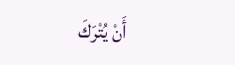أَنْ يُتْرَكَ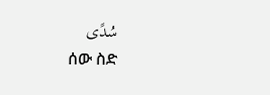سُدًى
ሰው ስድ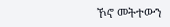ኾኖ መትተውን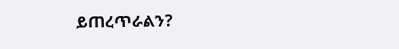ይጠረጥራልን?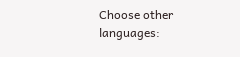Choose other languages: